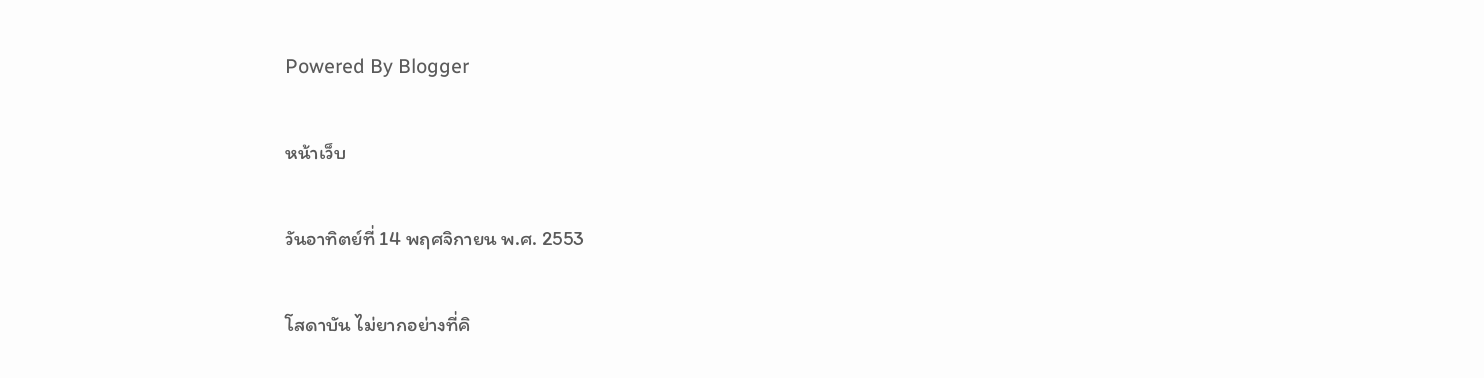Powered By Blogger

หน้าเว็บ

วันอาทิตย์ที่ 14 พฤศจิกายน พ.ศ. 2553

โสดาบัน ไม่ยากอย่างที่คิ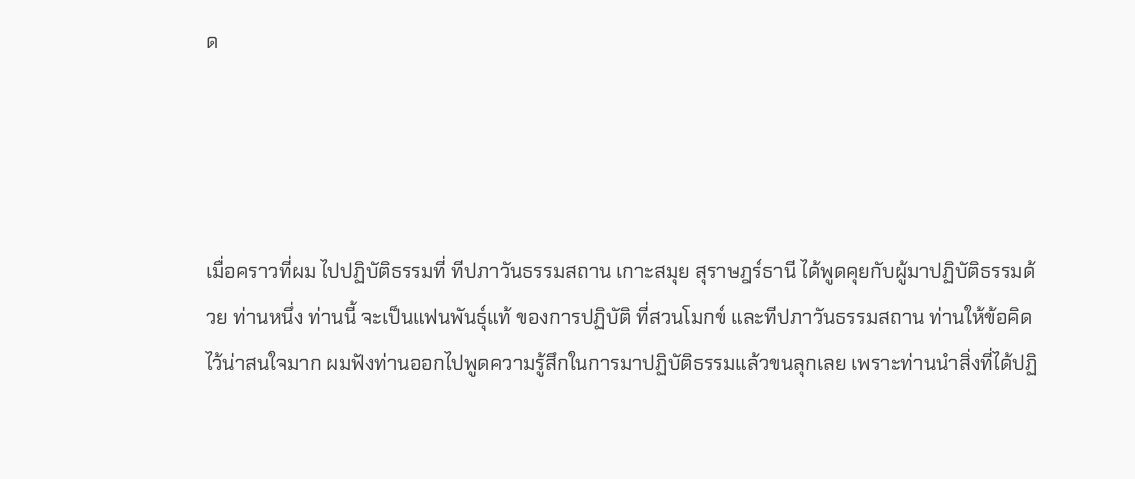ด




เมื่อคราวที่ผม ไปปฏิบัติธรรมที่ ทีปภาวันธรรมสถาน เกาะสมุย สุราษฎร์ธานี ได้พูดคุยกับผู้มาปฏิบัติธรรมด้วย ท่านหนึ่ง ท่านนี้ จะเป็นแฟนพันธุ์แท้ ของการปฏิบัติ ที่สวนโมกข์ และทีปภาวันธรรมสถาน ท่านให้ข้อคิดไว้น่าสนใจมาก ผมฟังท่านออกไปพูดความรู้สึกในการมาปฏิบัติธรรมแล้วขนลุกเลย เพราะท่านนำสิ่งที่ได้ปฏิ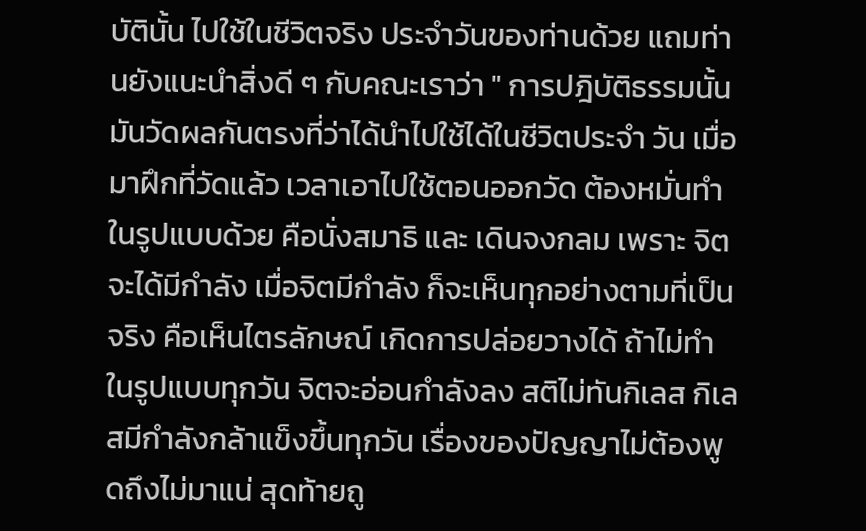บัตินั้น ไปใช้ในชีวิตจริง ประจำวันของท่านด้วย แถมท่านยังแนะนำสิ่งดี ๆ กับคณะเราว่า " การปฎิบัติธรรมนั้นมันวัดผลกันตรงที่ว่าได้นำไปใช้ได้ในชีวิตประจำ วัน เมื่อมาฝึกที่วัดแล้ว เวลาเอาไปใช้ตอนออกวัด ต้องหมั่นทำในรูปแบบด้วย คือนั่งสมาธิ และ เดินจงกลม เพราะ จิตจะได้มีกำลัง เมื่อจิตมีกำลัง ก็จะเห็นทุกอย่างตามที่เป็นจริง คือเห็นไตรลักษณ์ เกิดการปล่อยวางได้ ถ้าไม่ทำในรูปแบบทุกวัน จิตจะอ่อนกำลังลง สติไม่ทันกิเลส กิเลสมีกำลังกล้าแข็งขึ้นทุกวัน เรื่องของปัญญาไม่ต้องพูดถึงไม่มาแน่ สุดท้ายถู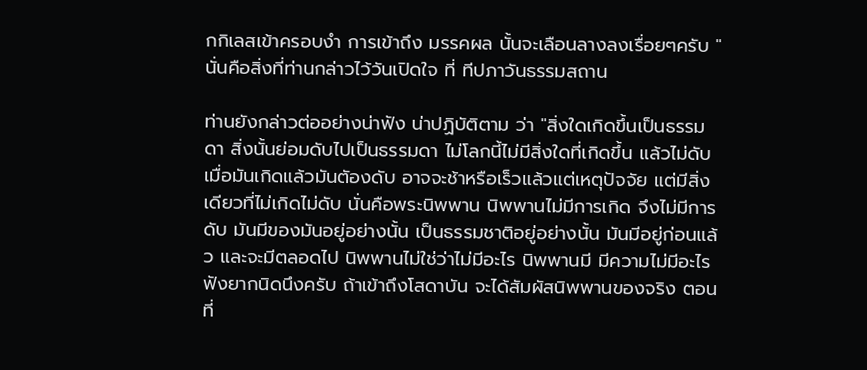กกิเลสเข้าครอบงำ การเข้าถึง มรรคผล นั้นจะเลือนลางลงเรื่อยๆครับ " นั่นคือสิ่งที่ท่านกล่าวไว้วันเปิดใจ ที่ ทีปภาวันธรรมสถาน

ท่านยังกล่าวต่ออย่างน่าฟัง น่าปฏิบัติตาม ว่า "สิ่งใดเกิดขึ้นเป็นธรรมดา สิ่งนั้นย่อมดับไปเป็นธรรมดา ไม่โลกนี้ไม่มีสิ่งใดที่เกิดขึ้น แล้วไม่ดับ เมื่อมันเกิดแล้วมันตัองดับ อาจจะช้าหรือเร็วแล้วแต่เหตุปัจจัย แต่มีสิ่งเดียวที่ไม่เกิดไม่ดับ นั่นคือพระนิพพาน นิพพานไม่มีการเกิด จึงไม่มีการดับ มันมีของมันอยู่อย่างนั้น เป็นธรรมชาติอยู่อย่างนั้น มันมีอยู่ก่อนแล้ว และจะมีตลอดไป นิพพานไม่ใช่ว่าไม่มีอะไร นิพพานมี มีความไม่มีอะไร ฟังยากนิดนึงครับ ถ้าเข้าถึงโสดาบัน จะได้สัมผัสนิพพานของจริง ตอนที่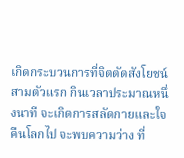เกิดกระบวนการที่จิตตัดสังโยชน์ สามตัวแรก กินเวลาประมาณหนึ่งนาที จะเกิดการสลัดกายและใจ คืนโลกไป จะพบความว่าง ที่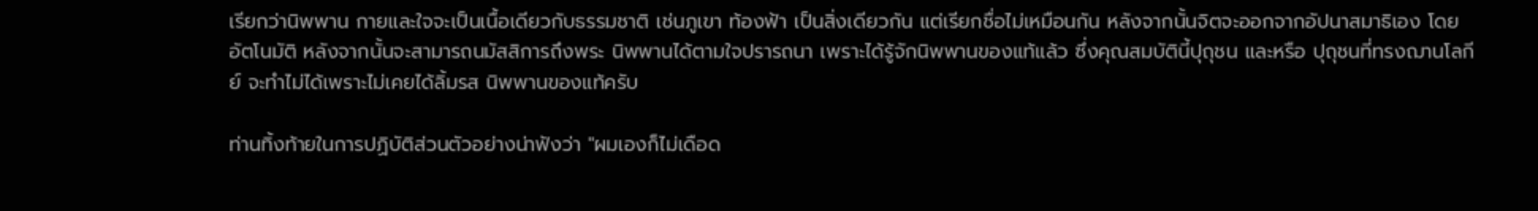เรียกว่านิพพาน กายและใจจะเป็นเนื้อเดียวกับธรรมชาติ เช่นภูเขา ท้องฟ้า เป็นสิ่งเดียวกัน แต่เรียกชื่อไม่เหมือนกัน หลังจากนั้นจิตจะออกจากอัปนาสมาธิเอง โดยอัตโนมัติ หลังจากนั้นจะสามารถนมัสสิการถึงพระ นิพพานได้ตามใจปรารถนา เพราะได้รู้จักนิพพานของแท้แล้ว ซึ่งคุณสมบัตินี้ปุถุชน และหรือ ปุถุชนที่ทรงฌานโลกีย์ จะทำไม่ได้เพราะไม่เคยได้ลิ้มรส นิพพานของแท้ครับ

ท่านทิ้งท้ายในการปฏิบัติส่วนตัวอย่างน่าฟังว่า "ผมเองก็ไม่เดือด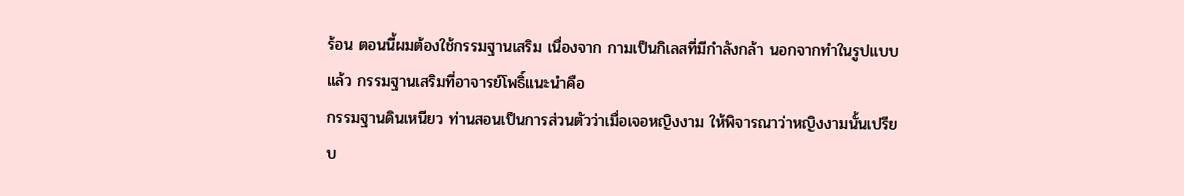ร้อน ตอนนี้ผมต้องใช้กรรมฐานเสริม เนื่องจาก กามเป็นกิเลสที่มีกำลังกล้า นอกจากทำในรูปแบบแล้ว กรรมฐานเสริมที่อาจารย์โพธิ์แนะนำคือ
กรรมฐานดินเหนียว ท่านสอนเป็นการส่วนตัวว่าเมื่อเจอหญิงงาม ให้พิจารณาว่าหญิงงามนั้นเปรียบ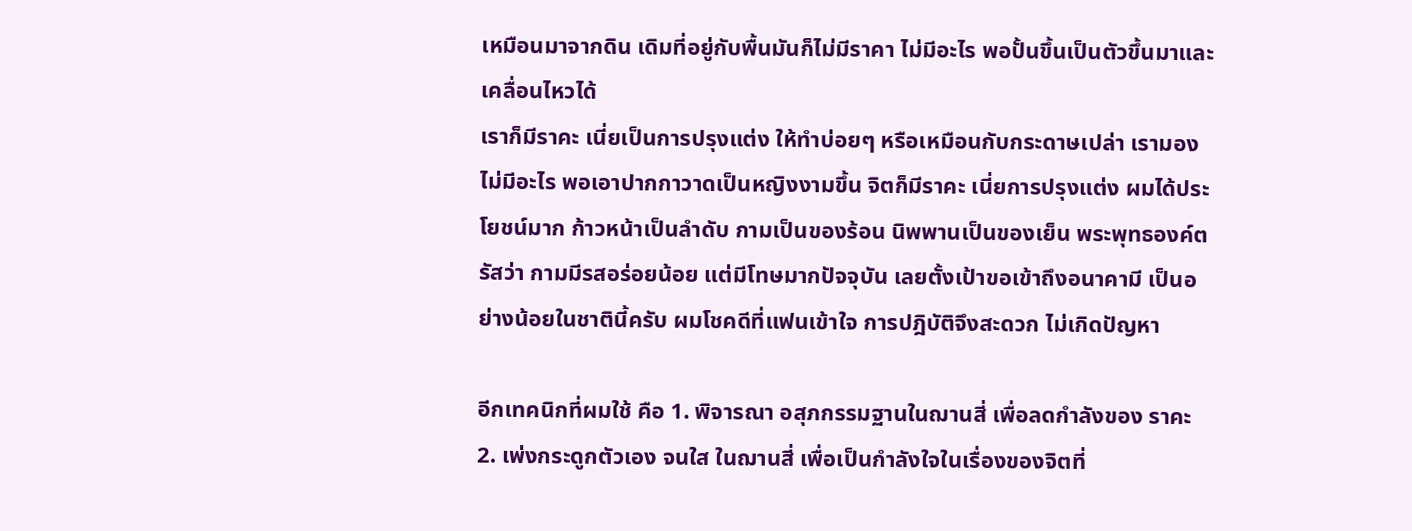เหมือนมาจากดิน เดิมที่อยู่กับพื้นมันก็ไม่มีราคา ไม่มีอะไร พอปั้นขึ้นเป็นตัวขึ้นมาและเคลื่อนไหวได้
เราก็มีราคะ เนี่ยเป็นการปรุงแต่ง ให้ทำบ่อยๆ หรือเหมือนกับกระดาษเปล่า เรามองไม่มีอะไร พอเอาปากกาวาดเป็นหญิงงามขึ้น จิตก็มีราคะ เนี่ยการปรุงแต่ง ผมได้ประโยชน์มาก ก้าวหน้าเป็นลำดับ กามเป็นของร้อน นิพพานเป็นของเย็น พระพุทธองค์ตรัสว่า กามมีรสอร่อยน้อย แต่มีโทษมากปัจจุบัน เลยตั้งเป้าขอเข้าถึงอนาคามี เป็นอย่างน้อยในชาตินี้ครับ ผมโชคดีที่แฟนเข้าใจ การปฎิบัติจึงสะดวก ไม่เกิดปัญหา

อีกเทคนิกที่ผมใช้ คือ 1. พิจารณา อสุภกรรมฐานในฌานสี่ เพื่อลดกำลังของ ราคะ 2. เพ่งกระดูกตัวเอง จนใส ในฌานสี่ เพื่อเป็นกำลังใจในเรื่องของจิตที่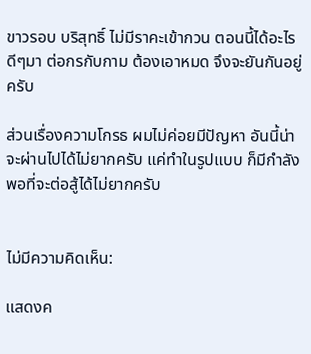ขาวรอบ บริสุทธิ์ ไม่มีราคะเข้ากวน ตอนนี้ได้อะไรดีๆมา ต่อกรกับกาม ต้องเอาหมด จึงจะยันกันอยู่ครับ

ส่วนเรื่องความโกรธ ผมไม่ค่อยมีปัญหา อันนี้น่าจะผ่านไปได้ไม่ยากครับ แค่ทำในรูปแบบ ก็มีกำลังพอที่จะต่อสู้ได้ไม่ยากครับ


ไม่มีความคิดเห็น:

แสดงค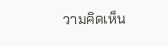วามคิดเห็น